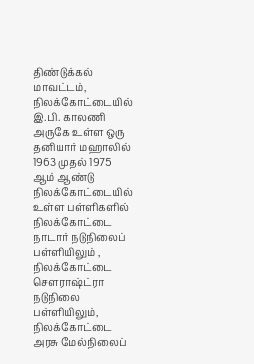திண்டுக்கல் மாவட்டம், நிலக்கோட்டையில் இ.பி. காலணி அருகே உள்ள ஒரு தனியார் மஹாலில் 1963 முதல் 1975 ஆம் ஆண்டு நிலக்கோட்டையில் உள்ள பள்ளிகளில் நிலக்கோட்டை நாடார் நடுநிலைப் பள்ளியிலும் , நிலக்கோட்டை சௌராஷ்ட்ரா நடுநிலை பள்ளியிலும், நிலக்கோட்டை அரசு மேல்நிலைப்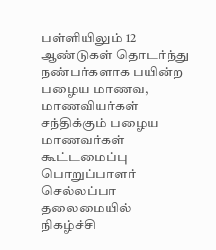பள்ளியிலும் 12
ஆண்டுகள் தொடர்ந்து நண்பர்களாக பயின்ற பழைய மாணவ, மாணவியர்கள் சந்திக்கும் பழைய மாணவர்கள் கூட்டமைப்பு பொறுப்பாளர் செல்லப்பா தலைமையில் நிகழ்ச்சி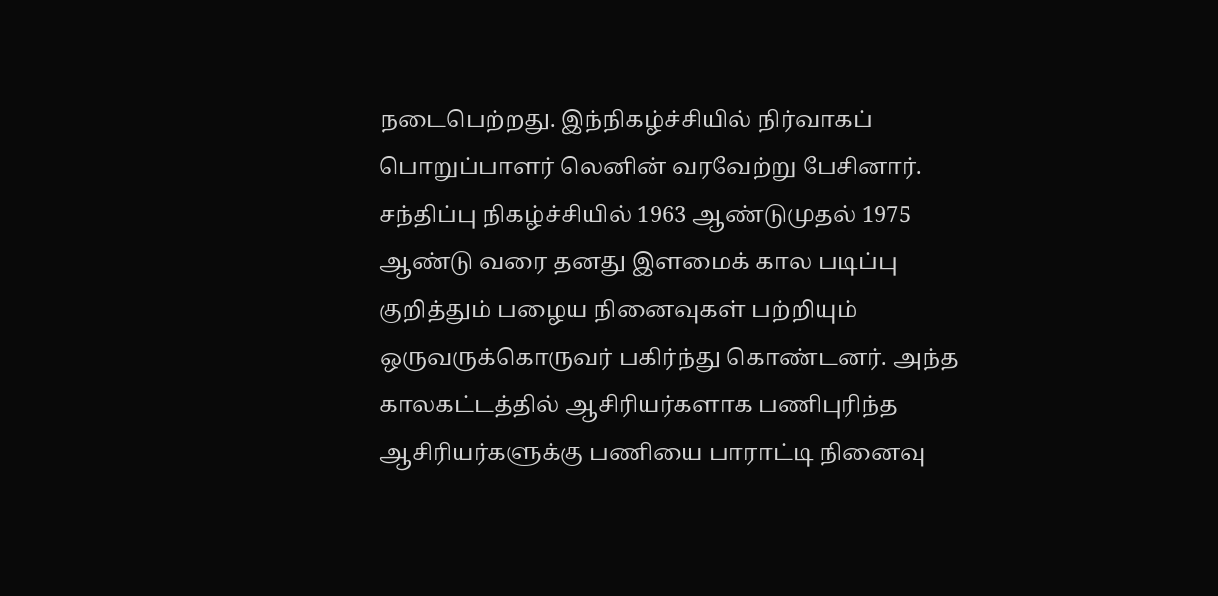நடைபெற்றது. இந்நிகழ்ச்சியில் நிர்வாகப் பொறுப்பாளர் லெனின் வரவேற்று பேசினார். சந்திப்பு நிகழ்ச்சியில் 1963 ஆண்டுமுதல் 1975 ஆண்டு வரை தனது இளமைக் கால படிப்பு குறித்தும் பழைய நினைவுகள் பற்றியும் ஒருவருக்கொருவர் பகிர்ந்து கொண்டனர். அந்த காலகட்டத்தில் ஆசிரியர்களாக பணிபுரிந்த ஆசிரியர்களுக்கு பணியை பாராட்டி நினைவு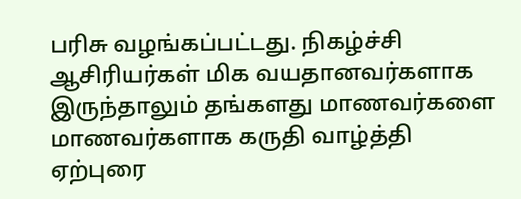பரிசு வழங்கப்பட்டது. நிகழ்ச்சி ஆசிரியர்கள் மிக வயதானவர்களாக இருந்தாலும் தங்களது மாணவர்களை மாணவர்களாக கருதி வாழ்த்தி ஏற்புரை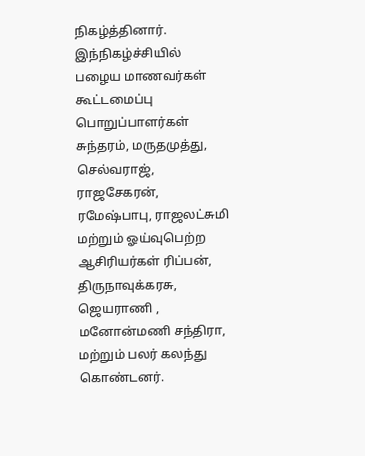நிகழ்த்தினார். இந்நிகழ்ச்சியில் பழைய மாணவர்கள் கூட்டமைப்பு பொறுப்பாளர்கள் சுந்தரம், மருதமுத்து, செல்வராஜ், ராஜசேகரன், ரமேஷ்பாபு, ராஜலட்சுமி மற்றும் ஓய்வுபெற்ற ஆசிரியர்கள் ரிப்பன், திருநாவுக்கரசு, ஜெயராணி , மனோன்மணி சந்திரா, மற்றும் பலர் கலந்து கொண்டனர்.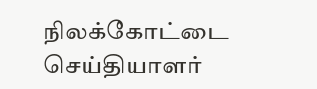நிலக்கோட்டை செய்தியாளர்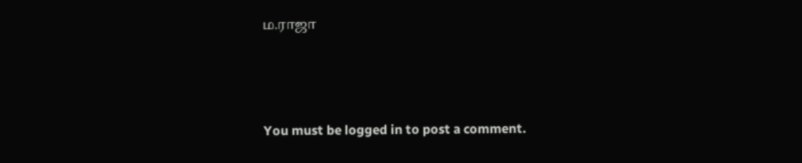ம.ராஜா




You must be logged in to post a comment.